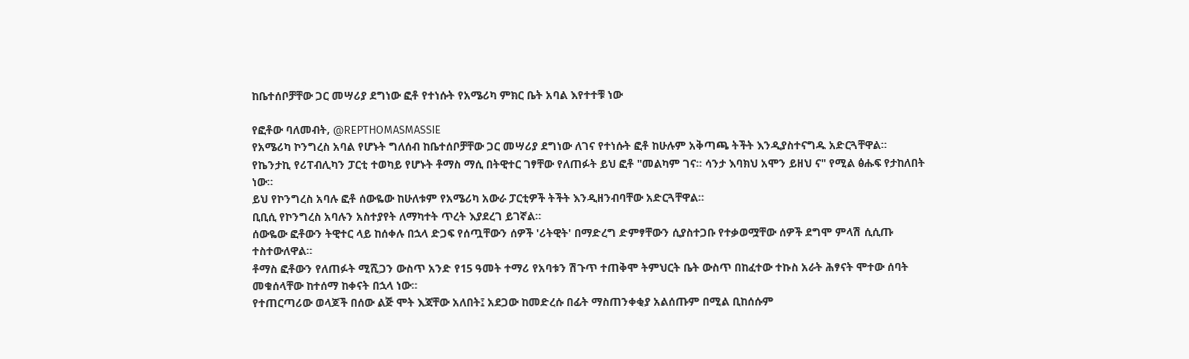ከቤተሰቦቻቸው ጋር መሣሪያ ደግነው ፎቶ የተነሱት የአሜሪካ ምክር ቤት አባል እየተተቹ ነው

የፎቶው ባለመብት, @REPTHOMASMASSIE
የአሜሪካ ኮንግረስ አባል የሆኑት ግለሰብ ከቤተሰቦቻቸው ጋር መሣሪያ ደግነው ለገና የተነሱት ፎቶ ከሁሉም አቅጣጫ ትችት እንዲያስተናግዱ አድርጓቸዋል።
የኬንታኪ የሪፐብሊካን ፓርቲ ተወካይ የሆኑት ቶማስ ማሲ በትዊተር ገፃቸው የለጠፉት ይህ ፎቶ "መልካም ገና። ሳንታ እባክህ አሞን ይዘህ ና" የሚል ፅሑፍ የታከለበት ነው።
ይህ የኮንግረስ አባሉ ፎቶ ሰውዬው ከሁለቱም የአሜሪካ አውራ ፓርቲዎች ትችት እንዲዘንብባቸው አድርጓቸዋል።
ቢቢሲ የኮንግረስ አባሉን አስተያየት ለማካተት ጥረት እያደረገ ይገኛል።
ሰውዬው ፎቶውን ትዊተር ላይ ከሰቀሉ በኋላ ድጋፍ የሰጧቸውን ሰዎች 'ሪትዊት' በማድረግ ድምፃቸውን ሲያስተጋቡ የተቃወሟቸው ሰዎች ደግሞ ምላሽ ሲሲጡ ተስተውለዋል።
ቶማስ ፎቶውን የለጠፉት ሚሺጋን ውስጥ አንድ የ15 ዓመት ተማሪ የአባቱን ሽጉጥ ተጠቅሞ ትምህርት ቤት ውስጥ በከፈተው ተኩስ አራት ሕፃናት ሞተው ሰባት መቁሰላቸው ከተሰማ ከቀናት በኋላ ነው።
የተጠርጣሪው ወላጆች በሰው ልጅ ሞት እጃቸው አለበት፤ አደጋው ከመድረሱ በፊት ማስጠንቀቂያ አልሰጡም በሚል ቢከሰሱም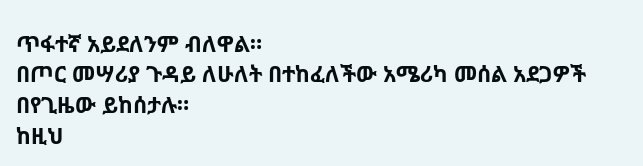ጥፋተኛ አይደለንም ብለዋል።
በጦር መሣሪያ ጉዳይ ለሁለት በተከፈለችው አሜሪካ መሰል አደጋዎች በየጊዜው ይከሰታሉ።
ከዚህ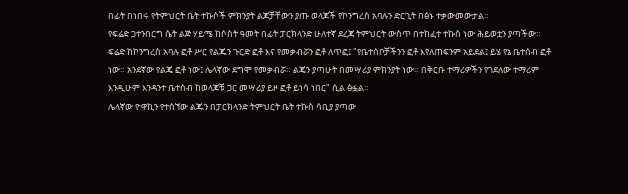በፊት በነበሩ የትምህርት ቤት ተኩሶች ምክንያት ልጆቻቸውን ያጡ ወላጆች የኮንግረስ አባሉን ድርጊት በፅኑ ተቃውመውታል።
የፍሬድ ጋተንበርግ ሴት ልጅ ሃይሜ ከሶስት ዓመት በፊት ፓርክላንድ ሁለተኛ ደረጃ ትምህርት ውስጥ በተከፈተ ተኩስ ነው ሕይወቷን ያጣችው።
ፍሬድ ከኮንግረስ አባሉ ፎቶ ሥር የልጁን ጉርድ ፎቶ እና የመቃብሯን ፎቶ ለጥፎ፤ "የቤተሰቦቻችንን ፎቶ እየለጠፍንም አይደል፤ ይሄ የኔ ቤተሰብ ፎቶ ነው። አንደኛው የልጄ ፎቶ ነው፤ ሌላኛው ደግሞ የመቃብሯ። ልጄን ያጣሁት በመሣሪያ ምክንያት ነው። በቅርቡ ተማሪዎችን የገደለው ተማሪም እንዲሁም እንዳንተ ቤተሰብ ከወላጆቹ ጋር መሣሪያ ይዞ ፎቶ ይነሳ ነበር" ሲል ፅፏል።
ሌላኛው ዮዋኪን የተሰኘው ልጁን በፓርክላንድ ትምህርት ቤት ተኩስ ሳቢያ ያጣው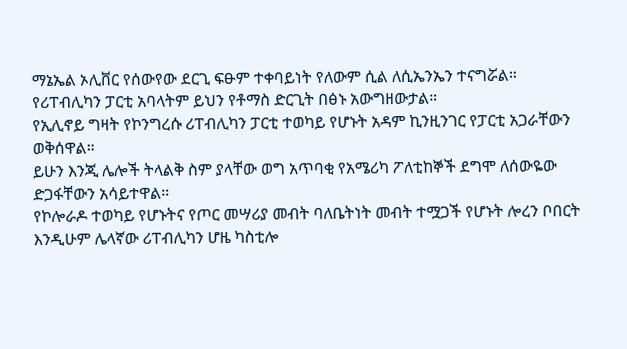ማኔኤል ኦሊቨር የሰውየው ደርጊ ፍፁም ተቀባይነት የለውም ሲል ለሲኤንኤን ተናግሯል።
የሪፐብሊካን ፓርቲ አባላትም ይህን የቶማስ ድርጊት በፅኑ አውግዘውታል።
የኢሊኖይ ግዛት የኮንግረሱ ሪፐብሊካን ፓርቲ ተወካይ የሆኑት አዳም ኪንዚንገር የፓርቲ አጋራቸውን ወቅሰዋል።
ይሁን እንጂ ሌሎች ትላልቅ ስም ያላቸው ወግ አጥባቂ የአሜሪካ ፖለቲከኞች ደግሞ ለሰውዬው ድጋፋቸውን አሳይተዋል።
የኮሎራዶ ተወካይ የሆኑትና የጦር መሣሪያ መብት ባለቤትነት መብት ተሟጋች የሆኑት ሎረን ቦበርት እንዲሁም ሌላኛው ሪፐብሊካን ሆዜ ካስቲሎ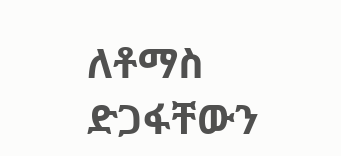ለቶማስ ድጋፋቸውን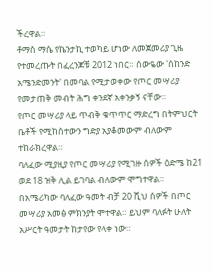ችረዋል።
ቶማስ ማሴ የኬንታኪ ተወካይ ሆነው ለመጀመሪያ ጊዜ የተመረጡት በፈረንጆቹ 2012 ነበር። ሰውዬው 'ሰከንድ አሜንድመንት' በመባል የሚታወቀው የጦር መሣሪያ የመታጠቅ መብት ሕግ ቀንደኛ አቀንቃኝ ናቸው።
የጦር መሣሪያ ላይ ጥብቅ ቁጥጥር ማድረግ በትምህርት ቤቶች የሚከሰተውን ግድያ አያቆመውም ብለውም ተከራክረዋል።
ባለፈው ሚያዚያ የጦር መሣሪያ የሚገዙ ሰዎች ዕድሜ ከ21 ወደ 18 ዝቅ ሊል ይገባል ብለውም ሞግተዋል።
በአሜሪካው ባለፈው ዓመት ብቻ 20 ሺህ ሰዎች በጦር መሣሪያ አመፅ ምክንያት ሞተዋል። ይህም ባለፉት ሁለት አሥርት ዓመታት ከታየው የላቀ ነው።